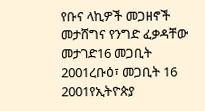የቡና ላኪዎች መጋዘኖች መታሸግና የንግድ ፈቃዳቸው መታገድ16 መጋቢት 2001ረቡዕ፣ መጋቢት 16 2001የኢትዮጵያ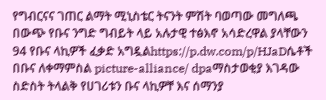የግብርናና ገጠር ልማት ሚኒስቴር ትናንት ምሽት ባወጣው መግለጫ በውጭ የቡና ንግድ ግብይት ላይ አሉታዊ ተፅእኖ አሳድረዋል ያላቸውን 94 የቡና ላኪዎች ፈቃድ አግዷልhttps://p.dw.com/p/HJaDሴቶች በቡና ለቀማምስል picture-alliance/ dpaማስታወቂያ እገዳው ስድስት ትላልቅ የሀገሪቱን ቡና ላኪዎቸ እና ሰማንያ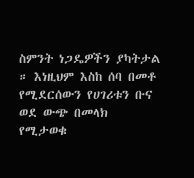ስምንት ነጋዴዎችን ያካትታል ። እነዚህም እስከ ሰባ በመቶ የሚደርሰውን የሀገሪቱን ቡና ወደ ውጭ በመላክ የሚታወቁ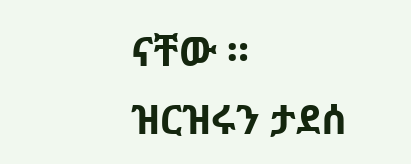ናቸው ። ዝርዝሩን ታደሰ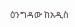ዕንግዳው ከአዲስ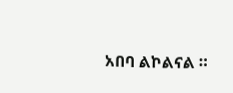አበባ ልኮልናል ።